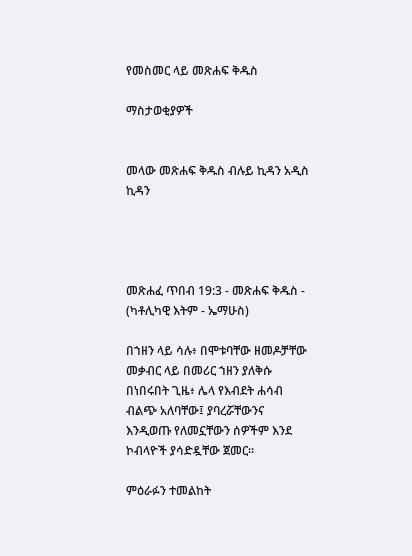የመስመር ላይ መጽሐፍ ቅዱስ

ማስታወቂያዎች


መላው መጽሐፍ ቅዱስ ብሉይ ኪዳን አዲስ ኪዳን




መጽሐፈ ጥበብ 19:3 - መጽሐፍ ቅዱስ - (ካቶሊካዊ እትም - ኤማሁስ)

በኀዘን ላይ ሳሉ፥ በሞቱባቸው ዘመዶቻቸው መቃብር ላይ በመሪር ኀዘን ያለቅሱ በነበሩበት ጊዜ፥ ሌላ የእብደት ሐሳብ ብልጭ አለባቸው፤ ያባረሯቸውንና እንዲወጡ የለመኗቸውን ሰዎችም እንደ ኮብላዮች ያሳድዷቸው ጀመር።

ምዕራፉን ተመልከት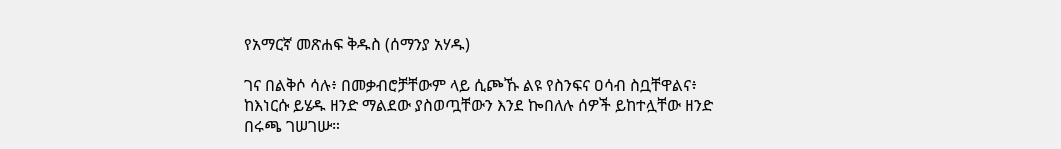የአማርኛ መጽሐፍ ቅዱስ (ሰማንያ አሃዱ)

ገና በልቅሶ ሳሉ፥ በመቃብሮቻቸውም ላይ ሲጮኹ ልዩ የስንፍና ዐሳብ ስቧቸዋልና፥ ከእነርሱ ይሄዱ ዘንድ ማልደው ያስወጧቸውን እንደ ኰበለሉ ሰዎች ይከተሏቸው ዘንድ በሩጫ ገሠገሡ።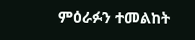ምዕራፉን ተመልከት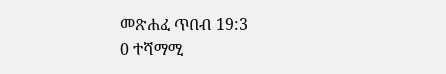መጽሐፈ ጥበብ 19:3
0 ተሻማሚ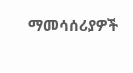ማመሳሰሪያዎች